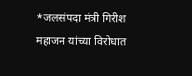*जलसंपदा मंत्री गिरीश महाजन यांच्या विरोधात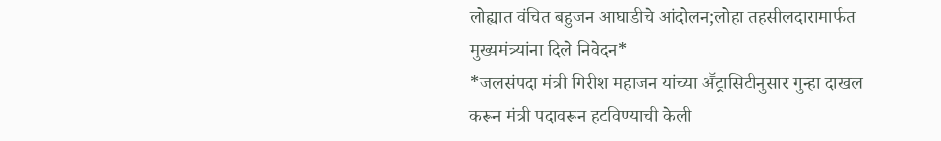लोह्यात वंचित बहुजन आघाडीचे आंदोलन;लोहा तहसीलदारामार्फत मुख्यमंत्र्यांना दिले निवेदन*
*जलसंपदा मंत्री गिरीश महाजन यांच्या अॕट्रासिटीनुसार गुन्हा दाखल करून मंत्री पदावरून हटविण्याची केली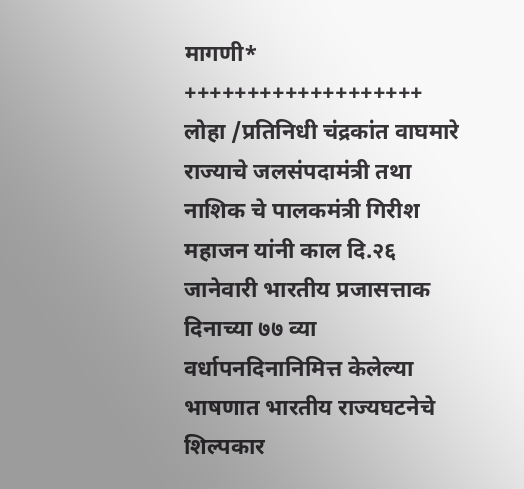मागणी*
+++++++++++++++++++
लोहा /प्रतिनिधी चंद्रकांत वाघमारे
राज्याचे जलसंपदामंत्री तथा नाशिक चे पालकमंत्री गिरीश महाजन यांनी काल दि.२६ जानेवारी भारतीय प्रजासत्ताक दिनाच्या ७७ व्या वर्धापनदिनानिमित्त केलेल्या भाषणात भारतीय राज्यघटनेचे शिल्पकार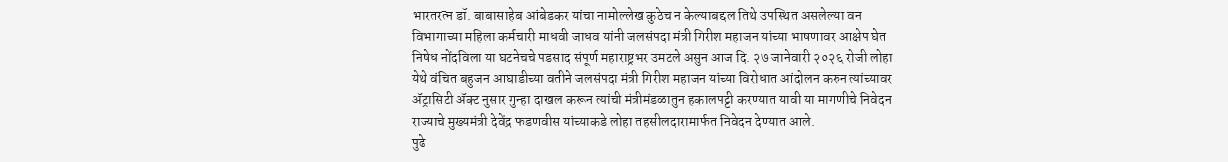भारतरत्न डॉ. बाबासाहेब आंबेडकर यांचा नामोल्लेख कुठेच न केल्याबद्दल तिथे उपस्थित असलेल्या वन विभागाच्या महिला कर्मचारी माधवी जाधव यांनी जलसंपदा मंत्री गिरीश महाजन यांच्या भाषणावर आक्षेप घेत निषेध नोंदविला या घटनेचचे पडसाद संपूर्ण महाराष्ट्रभर उमटले असुन आज दि. २७ जानेवारी २०२६ रोजी लोहा येथे वंचित बहुजन आघाडीच्या वतीने जलसंपदा मंत्री गिरीश महाजन यांच्या विरोधात आंदोलन करुन त्यांच्यावर ॲट्रासिटी ॲक्ट नुसार गुन्हा दाखल करून त्यांची मंत्रीमंडळातुन हकालपट्टी करण्यात यावी या मागणीचे निवेदन राज्याचे मुख्यमंत्री देवेंद्र फडणवीस यांच्याकडे लोहा तहसीलदारामार्फत निवेदन देण्यात आले.
पुढे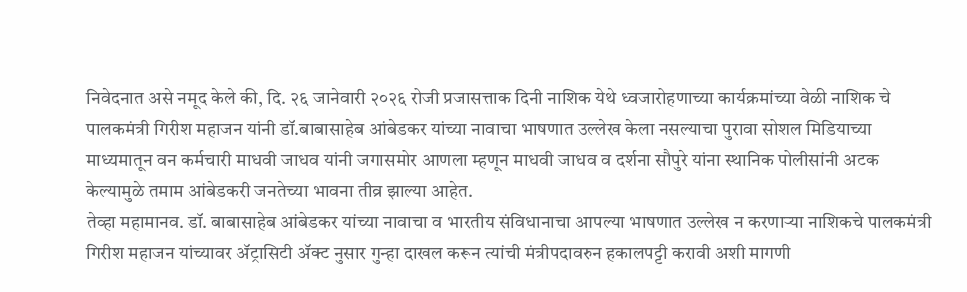निवेदनात असे नमूद केले की, दि. २६ जानेवारी २०२६ रोजी प्रजासत्ताक दिनी नाशिक येथे ध्वजारोहणाच्या कार्यक्रमांच्या वेळी नाशिक चे पालकमंत्री गिरीश महाजन यांनी डॉ.बाबासाहेब आंबेडकर यांच्या नावाचा भाषणात उल्लेख केला नसल्याचा पुरावा सोशल मिडियाच्या माध्यमातून वन कर्मचारी माधवी जाधव यांनी जगासमोर आणला म्हणून माधवी जाधव व दर्शना सौपुरे यांना स्थानिक पोलीसांनी अटक केल्यामुळे तमाम आंबेडकरी जनतेच्या भावना तीव्र झाल्या आहेत.
तेव्हा महामानव. डॉ. बाबासाहेब आंबेडकर यांच्या नावाचा व भारतीय संविधानाचा आपल्या भाषणात उल्लेख न करणाऱ्या नाशिकचे पालकमंत्री गिरीश महाजन यांच्यावर ॲट्रासिटी ॲक्ट नुसार गुन्हा दाखल करून त्यांची मंत्रीपदावरुन हकालपट्टी करावी अशी मागणी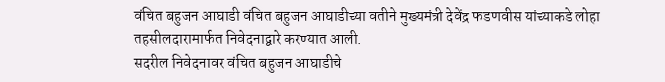वंचित बहुजन आघाडी वंचित बहुजन आघाडीच्या वतीने मुख्यमंत्री देवेंद्र फडणवीस यांच्याकडे लोहा तहसीलदारामार्फत निवेदनाद्वारे करण्यात आली.
सदरील निवेदनावर वंचित बहुजन आघाडीचे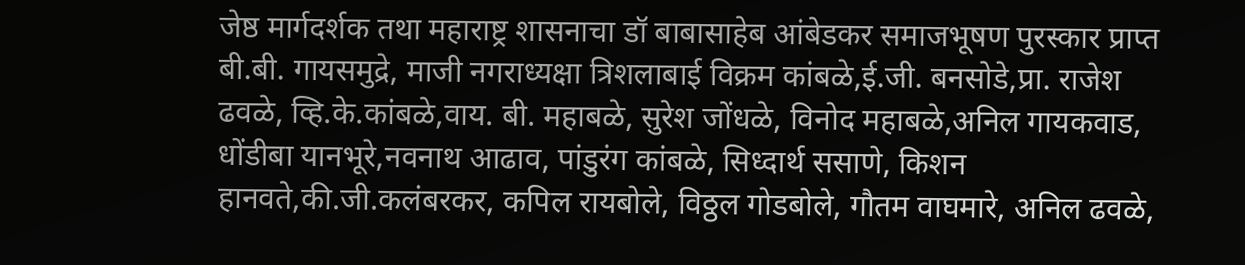जेष्ठ मार्गदर्शक तथा महाराष्ट्र शासनाचा डॉ बाबासाहेब आंबेडकर समाजभूषण पुरस्कार प्राप्त बी.बी. गायसमुद्रे, माजी नगराध्यक्षा त्रिशलाबाई विक्रम कांबळे,ई.जी. बनसोडे,प्रा. राजेश ढवळे, व्हि.के.कांबळे,वाय. बी. महाबळे, सुरेश जोंधळे, विनोद महाबळे,अनिल गायकवाड, धोंडीबा यानभूरे,नवनाथ आढाव, पांडुरंग कांबळे, सिध्दार्थ ससाणे, किशन हानवते,की.जी.कलंबरकर, कपिल रायबोले, विठ्ठल गोडबोले, गौतम वाघमारे, अनिल ढवळे,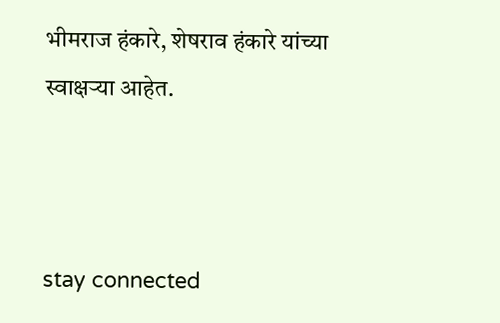भीमराज हंकारे, शेषराव हंकारे यांच्या स्वाक्षऱ्या आहेत.



stay connected